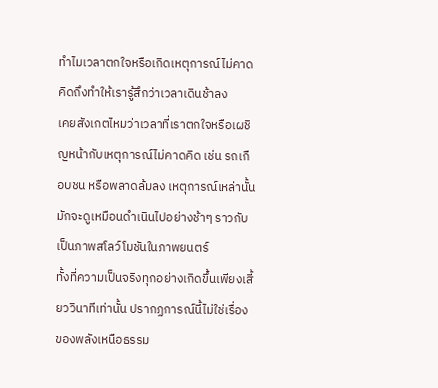ทำไมเวลาตกใจหรือเกิดเหตุการณ์ไม่คาดคิดถึงทำให้เรารู้สึกว่าเวลาเดินช้าลง
เคยสังเกตไหมว่าเวลาที่เราตกใจหรือเผชิญหน้ากับเหตุการณ์ไม่คาดคิด เช่น รถเกือบชน หรือพลาดล้มลง เหตุการณ์เหล่านั้นมักจะดูเหมือนดำเนินไปอย่างช้าๆ ราวกับเป็นภาพสโลว์โมชันในภาพยนตร์
ทั้งที่ความเป็นจริงทุกอย่างเกิดขึ้นเพียงเสี้ยววินาทีเท่านั้น ปรากฏการณ์นี้ไม่ใช่เรื่องของพลังเหนือธรรม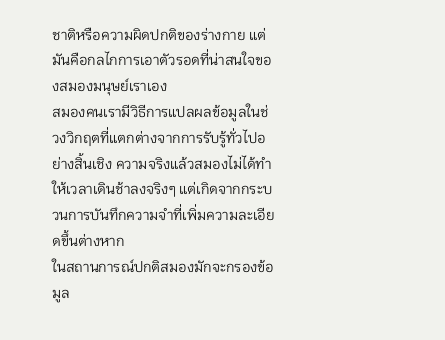ชาติหรือความผิดปกติของร่างกาย แต่มันคือกลไกการเอาตัวรอดที่น่าสนใจของสมองมนุษย์เราเอง
สมองคนเรามีวิธีการแปลผลข้อมูลในช่วงวิกฤตที่แตกต่างจากการรับรู้ทั่วไปอย่างสิ้นเชิง ความจริงแล้วสมองไม่ได้ทำให้เวลาเดินช้าลงจริงๆ แต่เกิดจากกระบวนการบันทึกความจำที่เพิ่มความละเอียดขึ้นต่างหาก
ในสถานการณ์ปกติสมองมักจะกรองข้อมูล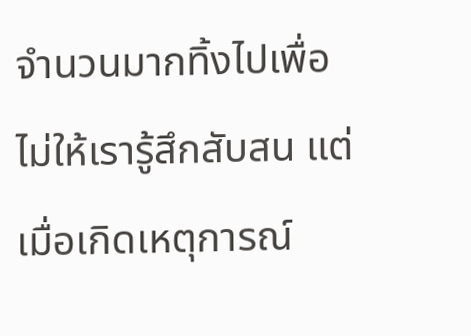จำนวนมากทิ้งไปเพื่อไม่ให้เรารู้สึกสับสน แต่เมื่อเกิดเหตุการณ์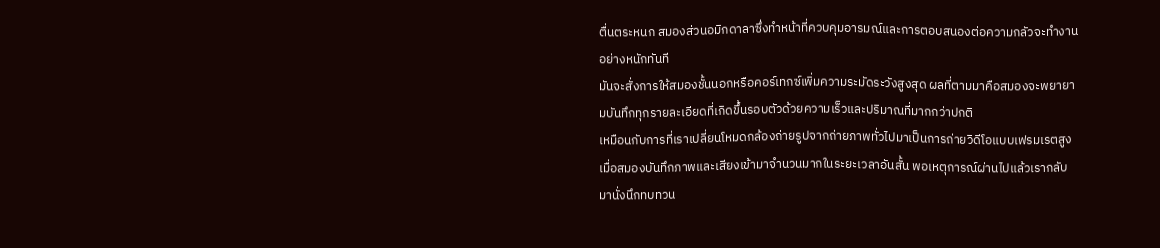ตื่นตระหนก สมองส่วนอมิกดาลาซึ่งทำหน้าที่ควบคุมอารมณ์และการตอบสนองต่อความกลัวจะทำงานอย่างหนักทันที
มันจะสั่งการให้สมองชั้นนอกหรือคอร์เทกซ์เพิ่มความระมัดระวังสูงสุด ผลที่ตามมาคือสมองจะพยายามบันทึกทุกรายละเอียดที่เกิดขึ้นรอบตัวด้วยความเร็วและปริมาณที่มากกว่าปกติ
เหมือนกับการที่เราเปลี่ยนโหมดกล้องถ่ายรูปจากถ่ายภาพทั่วไปมาเป็นการถ่ายวิดีโอแบบเฟรมเรตสูง เมื่อสมองบันทึกภาพและเสียงเข้ามาจำนวนมากในระยะเวลาอันสั้น พอเหตุการณ์ผ่านไปแล้วเรากลับมานั่งนึกทบทวน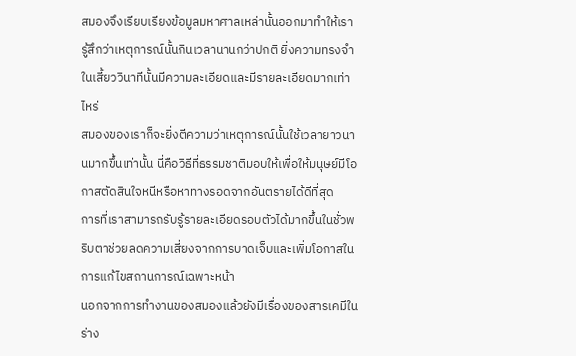สมองจึงเรียบเรียงข้อมูลมหาศาลเหล่านั้นออกมาทำให้เรารู้สึกว่าเหตุการณ์นั้นกินเวลานานกว่าปกติ ยิ่งความทรงจำในเสี้ยววินาทีนั้นมีความละเอียดและมีรายละเอียดมากเท่าไหร่
สมองของเราก็จะยิ่งตีความว่าเหตุการณ์นั้นใช้เวลายาวนานมากขึ้นเท่านั้น นี่คือวิธีที่ธรรมชาติมอบให้เพื่อให้มนุษย์มีโอกาสตัดสินใจหนีหรือหาทางรอดจากอันตรายได้ดีที่สุด
การที่เราสามารถรับรู้รายละเอียดรอบตัวได้มากขึ้นในชั่วพริบตาช่วยลดความเสี่ยงจากการบาดเจ็บและเพิ่มโอกาสในการแก้ไขสถานการณ์เฉพาะหน้า
นอกจากการทำงานของสมองแล้วยังมีเรื่องของสารเคมีในร่าง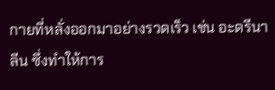กายที่หลั่งออกมาอย่างรวดเร็ว เช่น อะดรีนาลีน ซึ่งทำให้การ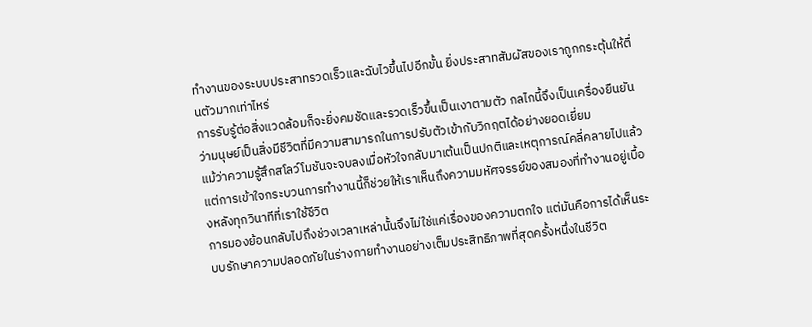ทำงานของระบบประสาทรวดเร็วและฉับไวขึ้นไปอีกขั้น ยิ่งประสาทสัมผัสของเราถูกกระตุ้นให้ตื่นตัวมากเท่าไหร่
การรับรู้ต่อสิ่งแวดล้อมก็จะยิ่งคมชัดและรวดเร็วขึ้นเป็นเงาตามตัว กลไกนี้จึงเป็นเครื่องยืนยันว่ามนุษย์เป็นสิ่งมีชีวิตที่มีความสามารถในการปรับตัวเข้ากับวิกฤตได้อย่างยอดเยี่ยม
แม้ว่าความรู้สึกสโลว์โมชันจะจบลงเมื่อหัวใจกลับมาเต้นเป็นปกติและเหตุการณ์คลี่คลายไปแล้ว แต่การเข้าใจกระบวนการทำงานนี้ก็ช่วยให้เราเห็นถึงความมหัศจรรย์ของสมองที่ทำงานอยู่เบื้องหลังทุกวินาทีที่เราใช้ชีวิต
การมองย้อนกลับไปถึงช่วงเวลาเหล่านั้นจึงไม่ใช่แค่เรื่องของความตกใจ แต่มันคือการได้เห็นระบบรักษาความปลอดภัยในร่างกายทำงานอย่างเต็มประสิทธิภาพที่สุดครั้งหนึ่งในชีวิต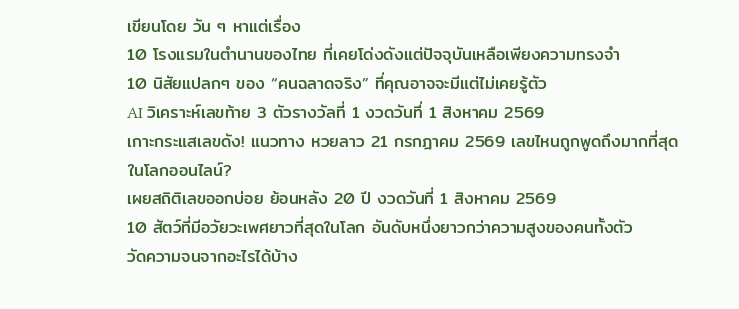เขียนโดย วัน ๆ หาแต่เรื่อง
10 โรงแรมในตำนานของไทย ที่เคยโด่งดังแต่ปัจจุบันเหลือเพียงความทรงจำ
10 นิสัยแปลกๆ ของ “คนฉลาดจริง” ที่คุณอาจจะมีแต่ไม่เคยรู้ตัว
AI วิเคราะห์เลขท้าย 3 ตัวรางวัลที่ 1 งวดวันที่ 1 สิงหาคม 2569
เกาะกระแสเลขดัง! แนวทาง หวยลาว 21 กรกฎาคม 2569 เลขไหนถูกพูดถึงมากที่สุดในโลกออนไลน์?
เผยสถิติเลขออกบ่อย ย้อนหลัง 20 ปี งวดวันที่ 1 สิงหาคม 2569
10 สัตว์ที่มีอวัยวะเพศยาวที่สุดในโลก อันดับหนึ่งยาวกว่าความสูงของคนทั้งตัว
วัดความจนจากอะไรได้บ้าง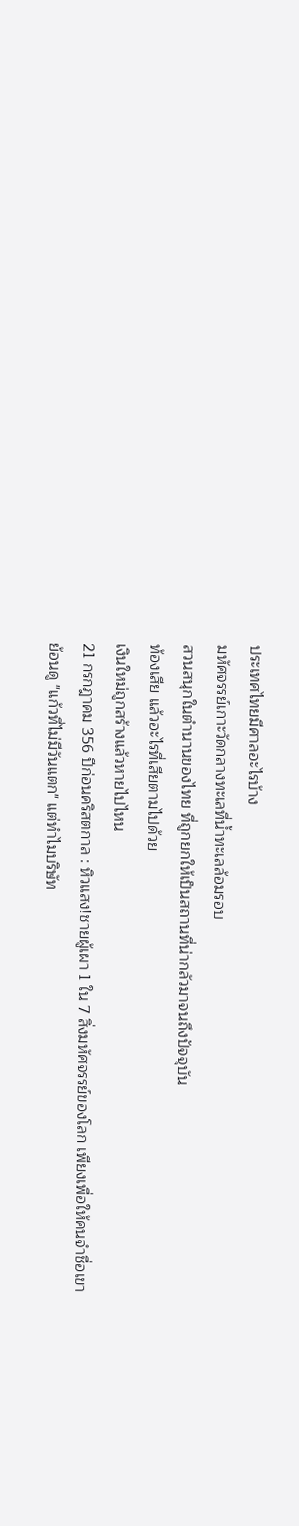ประเทศไทยมีศาลอะไรบ้าง
มหัศจรรย์เกาะวัดกลางทะเลที่น้ำทะเลล้อมรอบ
สวนสนุกในตำนานของไทย ที่ถูกยกให้เป็นสถานที่น่ากลัวมาจนถึงปัจจุบัน
ท้องเสีย แล้วอะไรที่เสียตามไปด้วย
เงินใหม่ถูกสร้างแล้วหายไปไหน
21 กรกฎาคม 356 ปีก่อนคริสตกาล : หิวแสง!ชายผู้เผา 1 ใน 7 สิ่งมหัศจรรย์ของโลก เพียงเพื่อให้คนจำชื่อเขา
ย้อนดู "แก้วที่ไม่มีวันแตก" แต่ทำไมบริษัท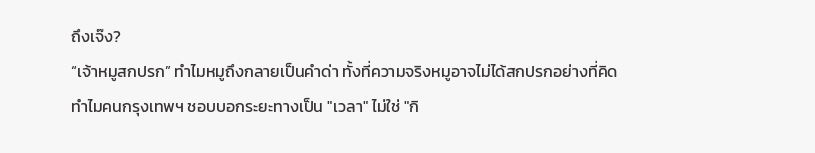ถึงเจ๊ง?
“เจ้าหมูสกปรก” ทำไมหมูถึงกลายเป็นคำด่า ทั้งที่ความจริงหมูอาจไม่ได้สกปรกอย่างที่คิด
ทำไมคนกรุงเทพฯ ชอบบอกระยะทางเป็น "เวลา" ไม่ใช่ "กิ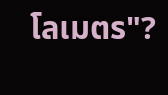โลเมตร"?